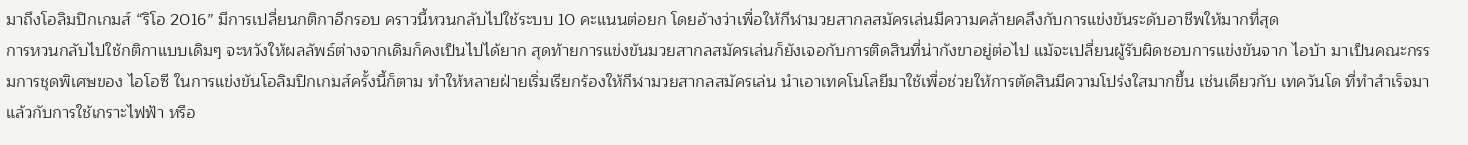มาถึงโอลิมปิกเกมส์ “ริโอ 2016” มีการเปลี่ยนกติกาอีกรอบ คราวนี้หวนกลับไปใช้ระบบ 10 คะแนนต่อยก โดยอ้างว่าเพื่อให้กีฬามวยสากลสมัครเล่นมีความคล้ายคลึงกับการแข่งขันระดับอาชีพให้มากที่สุด
การหวนกลับไปใช้กติกาแบบเดิมๆ จะหวังให้ผลลัพธ์ต่างจากเดิมก็คงเป็นไปได้ยาก สุดท้ายการแข่งขันมวยสากลสมัครเล่นก็ยังเจอกับการติดสินที่น่ากังขาอยู่ต่อไป แม้จะเปลี่ยนผู้รับผิดชอบการแข่งขันจาก ไอบ้า มาเป็นคณะกรรมการชุดพิเศษของ ไอโอซี ในการแข่งขันโอลิมปิกเกมส์ครั้งนี้ก็ตาม ทำให้หลายฝ่ายเริ่มเรียกร้องให้กีฬามวยสากลสมัครเล่น นำเอาเทคโนโลยีมาใช้เพื่อช่วยให้การตัดสินมีความโปร่งใสมากขึ้น เช่นเดียวกับ เทควันโด ที่ทำสำเร็จมาแล้วกับการใช้เกราะไฟฟ้า หรือ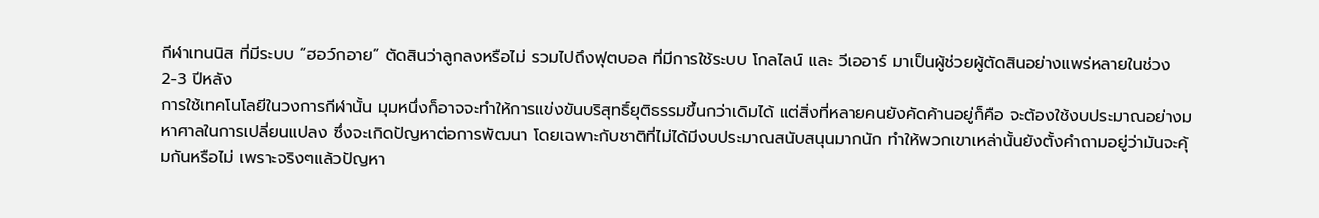กีฬาเทนนิส ที่มีระบบ “ฮอว์กอาย” ตัดสินว่าลูกลงหรือไม่ รวมไปถึงฟุตบอล ที่มีการใช้ระบบ โกลไลน์ และ วีเออาร์ มาเป็นผู้ช่วยผู้ตัดสินอย่างแพร่หลายในช่วง 2-3 ปีหลัง
การใช้เทคโนโลยีในวงการกีฬานั้น มุมหนึ่งก็อาจจะทำให้การแข่งขันบริสุทธิ์ยุติธรรมขึ้นกว่าเดิมได้ แต่สิ่งที่หลายคนยังคัดค้านอยู่ก็คือ จะต้องใช้งบประมาณอย่างมหาศาลในการเปลี่ยนแปลง ซึ่งจะเกิดปัญหาต่อการพัฒนา โดยเฉพาะกับชาติที่ไม่ได้มีงบประมาณสนับสนุนมากนัก ทำให้พวกเขาเหล่านั้นยังตั้งคำถามอยู่ว่ามันจะคุ้มกันหรือไม่ เพราะจริงๆแล้วปัญหา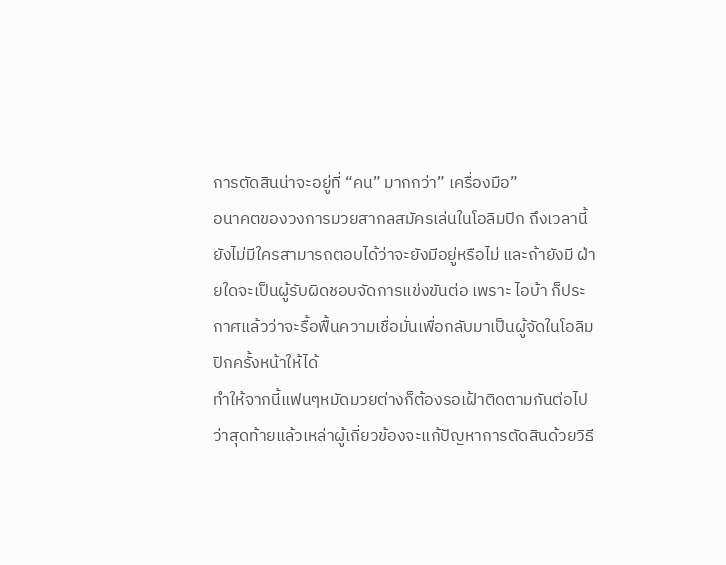การตัดสินน่าจะอยู่ที่ “คน” มากกว่า” เครื่องมือ”
อนาคตของวงการมวยสากลสมัครเล่นในโอลิมปิก ถึงเวลานี้ยังไม่มีใครสามารถตอบได้ว่าจะยังมีอยู่หรือไม่ และถ้ายังมี ฝ่ายใดจะเป็นผู้รับผิดชอบจัดการแข่งขันต่อ เพราะ ไอบ้า ก็ประกาศแล้วว่าจะรื้อฟื้นความเชื่อมั่นเพื่อกลับมาเป็นผู้จัดในโอลิมปิกครั้งหน้าให้ได้
ทำให้จากนี้แฟนๆหมัดมวยต่างก็ต้องรอเฝ้าติดตามกันต่อไป ว่าสุดท้ายแล้วเหล่าผู้เกี่ยวข้องจะแก้ปัญหาการตัดสินด้วยวิธี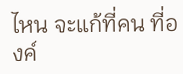ไหน จะแก้ที่คน ที่องค์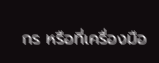กร หรือที่เครื่องมือ